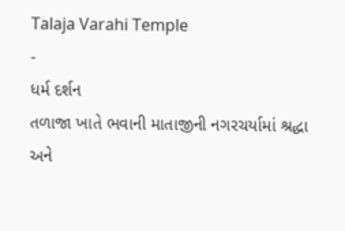Talaja Varahi Temple
-
ધર્મ દર્શન
તળાજા ખાતે ભવાની માતાજીની નગરચર્યામાં શ્રદ્ધા અને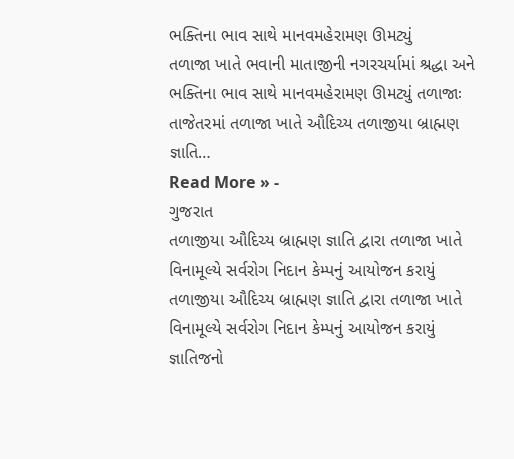ભક્તિના ભાવ સાથે માનવમહેરામણ ઊમટ્યું
તળાજા ખાતે ભવાની માતાજીની નગરચર્યામાં શ્રદ્ધા અને ભક્તિના ભાવ સાથે માનવમહેરામણ ઊમટ્યું તળાજાઃ તાજેતરમાં તળાજા ખાતે ઔદિચ્ય તળાજીયા બ્રાહ્મણ જ્ઞાતિ…
Read More » -
ગુજરાત
તળાજીયા ઔદિચ્ય બ્રાહ્મણ જ્ઞાતિ દ્વારા તળાજા ખાતે વિનામૂલ્યે સર્વરોગ નિદાન કેમ્પનું આયોજન કરાયું
તળાજીયા ઔદિચ્ય બ્રાહ્મણ જ્ઞાતિ દ્વારા તળાજા ખાતે વિનામૂલ્યે સર્વરોગ નિદાન કેમ્પનું આયોજન કરાયું જ્ઞાતિજનો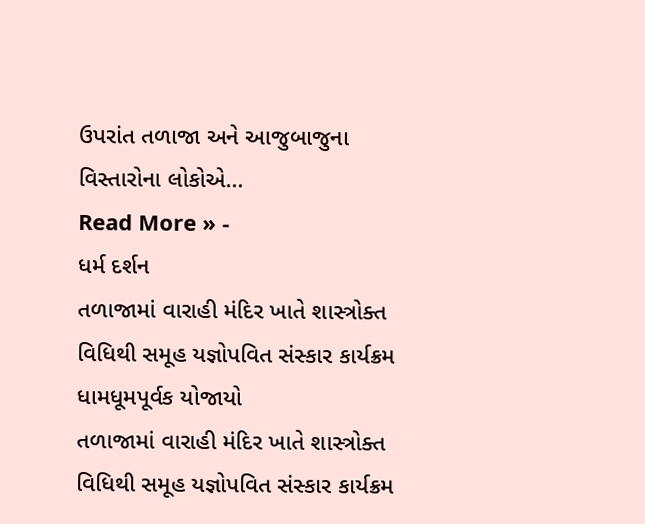ઉપરાંત તળાજા અને આજુબાજુના વિસ્તારોના લોકોએ…
Read More » -
ધર્મ દર્શન
તળાજામાં વારાહી મંદિર ખાતે શાસ્ત્રોક્ત વિધિથી સમૂહ યજ્ઞોપવિત સંસ્કાર કાર્યક્રમ ધામધૂમપૂર્વક યોજાયો
તળાજામાં વારાહી મંદિર ખાતે શાસ્ત્રોક્ત વિધિથી સમૂહ યજ્ઞોપવિત સંસ્કાર કાર્યક્રમ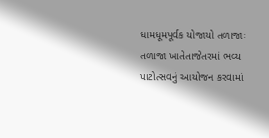ધામધૂમપૂર્વક યોજાયો તળાજાઃ તળાજા ખાતેતાજેતરમાં ભવ્ય પાટોત્સવનું આયોજન કરવામાં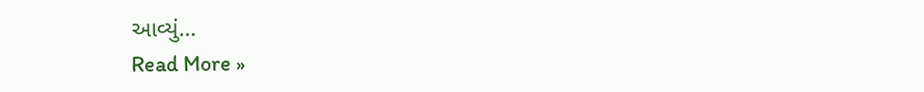આવ્યું…
Read More »